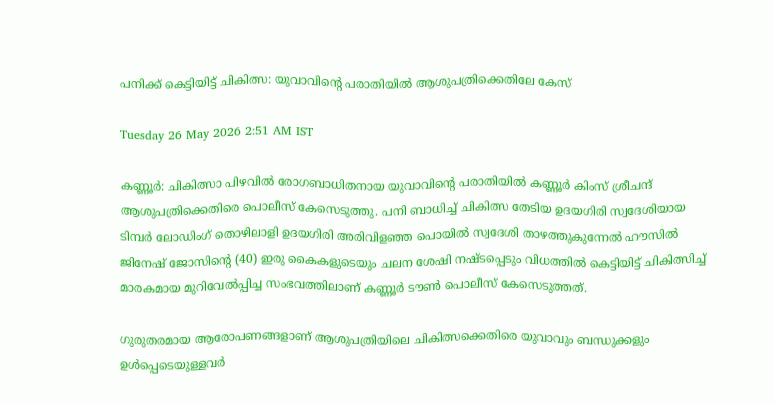പനിക്ക് കെട്ടിയിട്ട് ചികിത്സ: യുവാവിന്റെ പരാതിയിൽ ആശുപത്രിക്കെതിലേ കേസ്

Tuesday 26 May 2026 2:51 AM IST

കണ്ണൂർ: ചികിത്സാ പിഴവിൽ രോഗബാധിതനായ യുവാവിന്റെ പരാതിയിൽ കണ്ണൂർ കിംസ് ശ്രീചന്ദ് ആശുപത്രിക്കെതിരെ പൊലീസ് കേസെടുത്തു. പനി ബാധിച്ച് ചികിത്സ തേടിയ ഉദയഗിരി സ്വദേശിയായ ടിമ്പർ ലോഡിംഗ് തൊഴിലാളി ഉദയഗിരി അരിവിളഞ്ഞ പൊയിൽ സ്വദേശി താഴത്തുകുന്നേൽ ഹൗസിൽ ജിനേഷ് ജോസിന്റെ (40) ഇരു കൈകളുടെയും ചലന ശേഷി നഷ്ടപ്പെടും വിധത്തിൽ കെട്ടിയിട്ട് ചികിത്സിച്ച് മാരകമായ മുറിവേൽപ്പിച്ച സംഭവത്തിലാണ് കണ്ണൂർ ടൗൺ പൊലീസ് കേസെടുത്തത്.

ഗുരുതരമായ ആരോപണങ്ങളാണ് ആശുപത്രിയിലെ ചികിത്സക്കെതിരെ യുവാവും ബന്ധുക്കളും ഉൾപ്പെടെയുള്ളവർ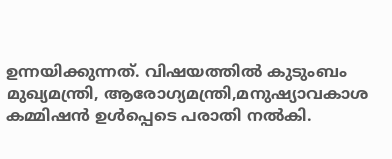ഉന്നയിക്കുന്നത്. വിഷയത്തിൽ കുടുംബം മുഖ്യമന്ത്രി, ആരോഗ്യമന്ത്രി,മനുഷ്യാവകാശ കമ്മിഷൻ ഉൾപ്പെടെ പരാതി നൽകി.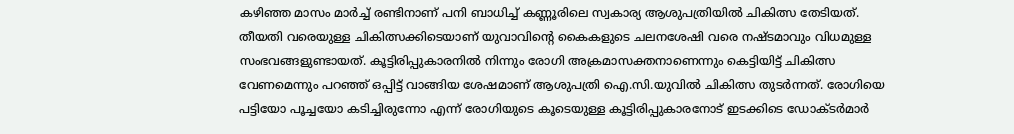കഴിഞ്ഞ മാസം മാർച്ച് രണ്ടിനാണ് പനി ബാധിച്ച് കണ്ണൂരിലെ സ്വകാര്യ ആശുപത്രിയിൽ ചികിത്സ തേടിയത്. തീയതി വരെയുള്ള ചികിത്സക്കിടെയാണ് യുവാവിന്റെ കൈകളുടെ ചലനശേഷി വരെ നഷ്ടമാവും വിധമുള്ള സംഭവങ്ങളുണ്ടായത്. കൂട്ടിരിപ്പുകാരനിൽ നിന്നും രോഗി അക്രമാസക്തനാണെന്നും കെട്ടിയിട്ട് ചികിത്സ വേണമെന്നും പറഞ്ഞ് ഒപ്പിട്ട് വാങ്ങിയ ശേഷമാണ് ആശുപത്രി ഐ.സി.യുവിൽ ചികിത്സ തുടർന്നത്. രോഗിയെ പട്ടിയോ പൂച്ചയോ കടിച്ചിരുന്നോ എന്ന് രോഗിയുടെ കൂടെയുള്ള കൂട്ടിരിപ്പുകാരനോട് ഇടക്കിടെ ഡോക്ടർമാർ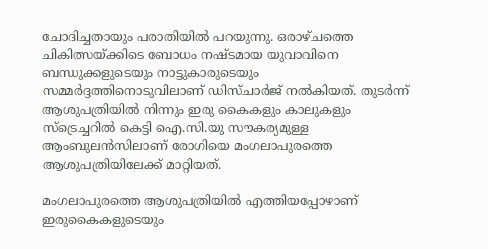ചോദിച്ചതായും പരാതിയിൽ പറയുന്നു. ഒരാഴ്ചത്തെ ചികിത്സയ്ക്കിടെ ബോധം നഷ്ടമായ യുവാവിനെ ബന്ധുക്കളുടെയും നാട്ടുകാരുടെയും സമ്മർദ്ദത്തിനൊടുവിലാണ് ഡിസ്ചാർജ് നൽകിയത്. തുടർന്ന് ആശുപത്രിയിൽ നിന്നും ഇരു കൈകളും കാലുകളും സ്‌ട്രെച്ചറിൽ കെട്ടി ഐ.സി.യു സൗകര്യമുള്ള ആംബുലൻസിലാണ്‌ രോഗിയെ മംഗലാപുരത്തെ ആശുപത്രിയിലേക്ക് മാറ്റിയത്.

മംഗലാപുരത്തെ ആശുപത്രിയിൽ എത്തിയപ്പോഴാണ് ഇരുകൈകളുടെയും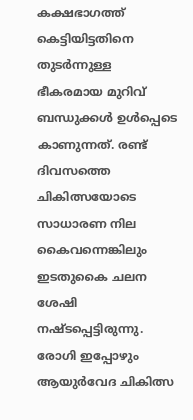കക്ഷഭാഗത്ത് കെട്ടിയിട്ടതിനെ തുടർന്നുള്ള ഭീകരമായ മുറിവ് ബന്ധുക്കൾ ഉൾപ്പെടെ കാണുന്നത്. രണ്ട് ദിവസത്തെ ചികിത്സയോടെ സാധാരണ നില കൈവന്നെങ്കിലും ഇടതുകൈ ചലന ശേഷി നഷ്ടപ്പെട്ടിരുന്നു. രോഗി ഇപ്പോഴും ആയുർവേദ ചികിത്സ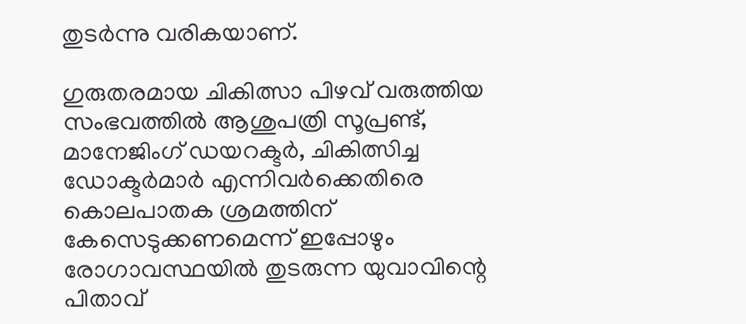തുടർന്നു വരികയാണ്.

ഗുരുതരമായ ചികിത്സാ പിഴവ് വരുത്തിയ സംഭവത്തിൽ ആശുപത്രി സൂപ്രണ്ട്, മാനേജിംഗ് ഡയറക്ടർ, ചികിത്സിച്ച ഡോക്ടർമാർ എന്നിവർക്കെതിരെ കൊലപാതക ശ്രമത്തിന് കേസെടുക്കണമെന്ന് ഇപ്പോഴും രോഗാവസ്ഥയിൽ തുടരുന്ന യുവാവിന്റെ പിതാവ്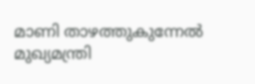മാണി താഴത്തുകുന്നേൽ മുഖ്യമന്ത്രി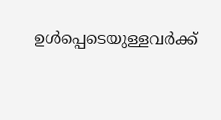ഉൾപ്പെടെയുള്ളവർക്ക്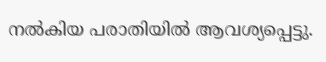നൽകിയ പരാതിയിൽ ആവശ്യപ്പെട്ടു.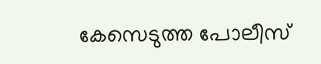കേസെടുത്ത പോലീസ്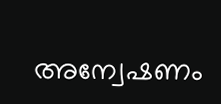അന്വേഷണം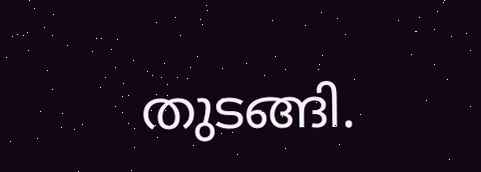തുടങ്ങി.